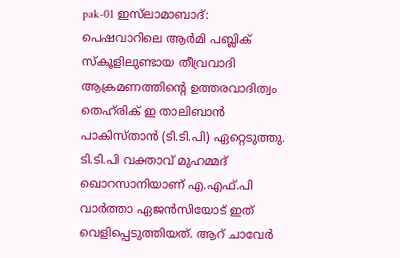pak-01 ഇസ്‌ലാമാബാദ്: പെഷവാറിലെ ആര്‍മി പബ്ലിക് സ്‌കൂളിലുണ്ടായ തീവ്രവാദി ആക്രമണത്തിന്റെ ഉത്തരവാദിത്വം തെഹ്‌രിക് ഇ താലിബാന്‍ പാകിസ്താന്‍ (ടി.ടി.പി) ഏറ്റെടുത്തു. ടി.ടി.പി വക്താവ് മുഹമ്മദ് ഖൊറസാനിയാണ് എ.എഫ്.പി വാര്‍ത്താ ഏജന്‍സിയോട് ഇത് വെളിപ്പെടുത്തിയത്. ആറ് ചാവേര്‍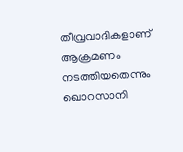തീവ്രവാദികളാണ് ആക്രമണം നടത്തിയതെന്നും ഖൊറസാനി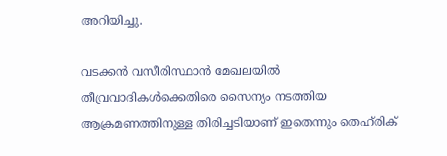അറിയിച്ചു.

വടക്കന്‍ വസീരിസ്ഥാന്‍ മേഖലയില്‍ തീവ്രവാദികള്‍ക്കെതിരെ സൈന്യം നടത്തിയ ആക്രമണത്തിനുള്ള തിരിച്ചടിയാണ് ഇതെന്നും തെഹ്‌രിക്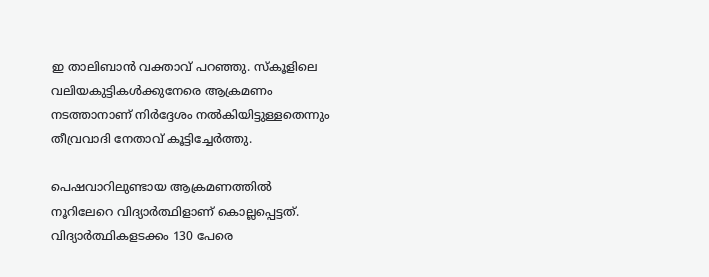ഇ താലിബാന്‍ വക്താവ് പറഞ്ഞു. സ്‌കൂളിലെ വലിയകുട്ടികള്‍ക്കുനേരെ ആക്രമണം നടത്താനാണ് നിര്‍ദ്ദേശം നല്‍കിയിട്ടുള്ളതെന്നും തീവ്രവാദി നേതാവ് കൂട്ടിച്ചേര്‍ത്തു.

പെഷവാറിലുണ്ടായ ആക്രമണത്തില്‍ നൂറിലേറെ വിദ്യാര്‍ത്ഥിളാണ് കൊല്ലപ്പെട്ടത്. വിദ്യാര്‍ത്ഥികളടക്കം 130 പേരെ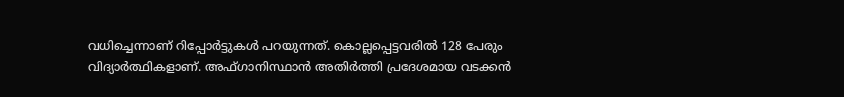വധിച്ചെന്നാണ് റിപ്പോര്‍ട്ടുകള്‍ പറയുന്നത്. കൊല്ലപ്പെട്ടവരില്‍ 128 പേരും വിദ്യാര്‍ത്ഥികളാണ്. അഫ്ഗാനിസ്ഥാന്‍ അതിര്‍ത്തി പ്രദേശമായ വടക്കന്‍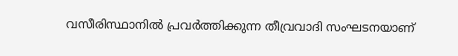വസീരിസ്ഥാനില്‍ പ്രവര്‍ത്തിക്കുന്ന തീവ്രവാദി സംഘടനയാണ്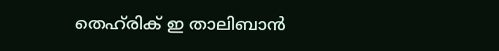തെഹ്‌രിക് ഇ താലിബാന്‍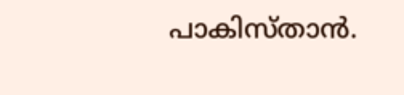പാകിസ്താന്‍.